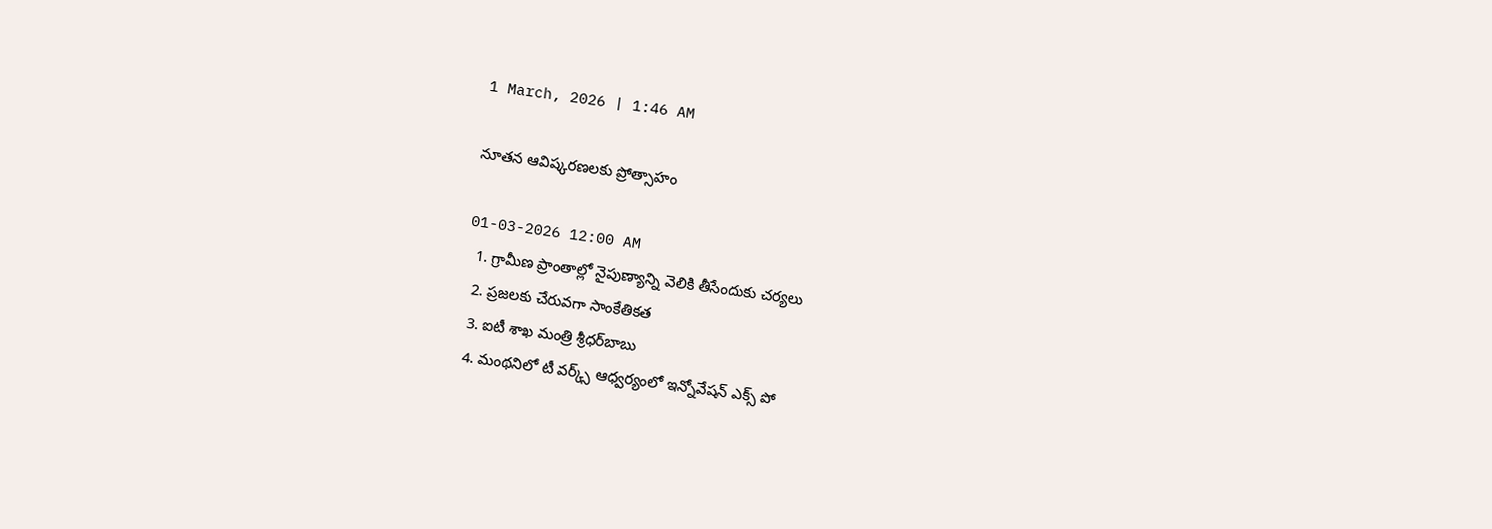1 March, 2026 | 1:46 AM

నూతన ఆవిష్కరణలకు ప్రోత్సాహం

01-03-2026 12:00 AM
  1. గ్రామీణ ప్రాంతాల్లో నైపుణ్యాన్ని వెలికి తీసేందుకు చర్యలు
  2. ప్రజలకు చేరువగా సాంకేతికత
  3. ఐటీ శాఖ మంత్రి శ్రీధర్‌బాబు
  4. మంథనిలో టీ వర్క్స్ ఆధ్వర్యంలో ఇన్నోవేషన్ ఎక్స్ పో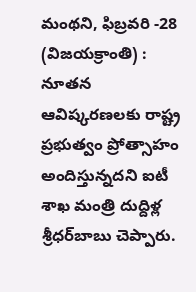మంథని, ఫిబ్రవరి -28 (విజయక్రాంతి) : నూతన ఆవిష్కరణలకు రాష్ట్ర ప్రభుత్వం ప్రోత్సాహం అందిస్తున్నదని ఐటీ శాఖ మంత్రి దుద్దిళ్ల శ్రీధర్‌బాబు చెప్పారు.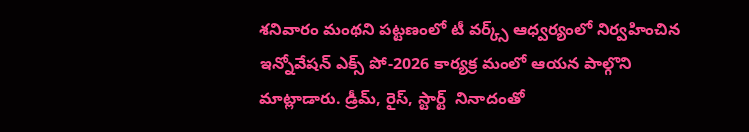శనివారం మంథని పట్టణంలో టీ వర్క్స్ ఆధ్వర్యంలో నిర్వహించిన ఇన్నోవేషన్ ఎక్స్ పో-2026 కార్యక్ర మంలో ఆయన పాల్గొని మాట్లాడారు. డ్రీమ్, రైస్, స్టార్ట్  నినాదంతో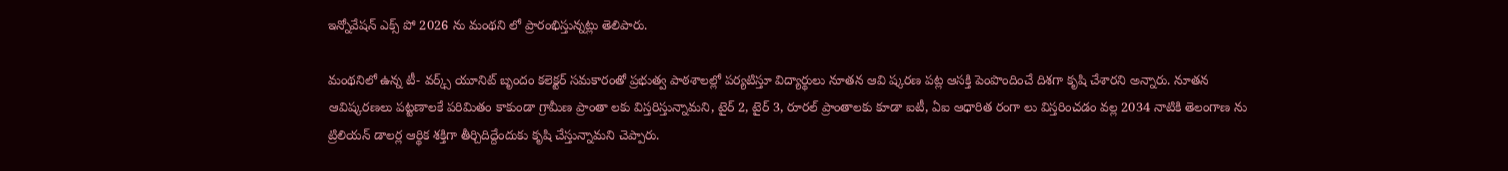ఇన్నోవేషన్ ఎక్స్ పో 2026 ను మంథని లో ప్రారంభిస్తున్నట్లు తెలిపారు.

మంథనిలో ఉన్న టీ- వర్క్స్ యూనిట్ బృందం కలెక్టర్ సమకారంతో ప్రభుత్వ పాఠశాలల్లో పర్యటిస్తూ విద్యార్థులు నూతన ఆవి ష్కరణ పట్ల ఆసక్తి పెంపొందించే దిశగా కృషి చేశారని అన్నారు. నూతన ఆవిష్కరణలు పట్టణాలకే పరిమితం కాకుండా గ్రామీణ ప్రాంతా లకు విస్తరిస్తున్నామని, టైర్ 2, టైర్ 3, రూరల్ ప్రాంతాలకు కూడా ఐటీ, ఏఐ ఆధారిత రంగా లు విస్తరించడం వల్ల 2034 నాటికి తెలంగాణ ను ట్రిలియన్ డాలర్ల ఆర్థిక శక్తిగా తీర్చిదిద్దేందుకు కృషి చేస్తున్నామని చెప్పారు.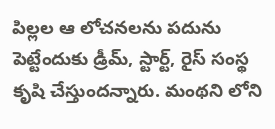పిల్లల ఆ లోచనలను పదును పెట్టేందుకు డ్రీమ్, స్టార్ట్, రైస్ సంస్థ కృషి చేస్తుందన్నారు. మంథని లోని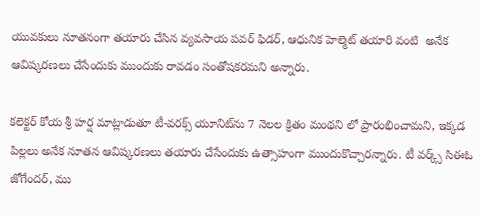యువకులు నూతనంగా తయారు చేసిన వ్యవసాయ పవర్ ఫిడర్, ఆధునిక హెల్మెట్ తయారి వంటి  అనేక ఆవిష్కరణలు చేసేందుకు ముందుకు రావడం సంతోషకరమని అన్నారు.

కలెక్టర్ కోయ శ్రీ హర్ష మాట్లాడుతూ టీ-వరక్స్ యూనిట్‌ను 7 నెలల క్రితం మంథని లో ప్రారంభించామని, ఇక్కడ పిల్లలు అనేక నూతన ఆవిష్కరణలు తయారు చేసేందుకు ఉత్సాహంగా ముందుకొచ్చారన్నారు. టీ వర్క్స్ సిఈఓ జోగేందర్, ము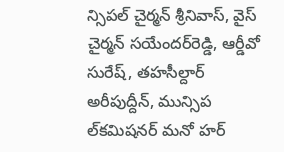న్సిపల్ చైర్మన్ శ్రీనివాస్, వైస్ చైర్మన్ సయేందర్‌రెడ్డి, ఆర్డీవో సురేష్, తహసీల్దార్ అరీపుద్దీన్, మున్సిప ల్‌కమిషనర్ మనో హర్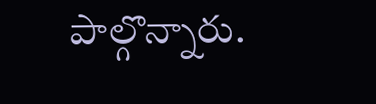పాల్గొన్నారు.